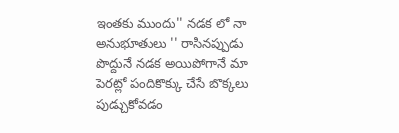ఇంతకు ముందు'' నడక లో నా అనుభూతులు '' రాసినప్పుడు పొద్దునే నడక అయిపోగానే మా పెరట్లో పందికొక్కు చేసే బొక్కలు పుడ్చుకోవడం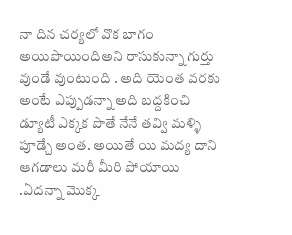నా దిన చర్యలో వొక బాగం అయిపొయిందిఅని రాసుకున్నా గుర్తు వుండే వుంటుంది . అది యెంత వరకు అంటే ఎప్పుడన్నా అది బద్దకించి డ్యూటీ ఎక్కక పొతే నేనే తవ్వి మళ్ళి పూడ్చే అంత. అయితే యి మద్య దాని ఆగడాలు మరీ మీరి పోయాయి .ఏదన్నా మొక్క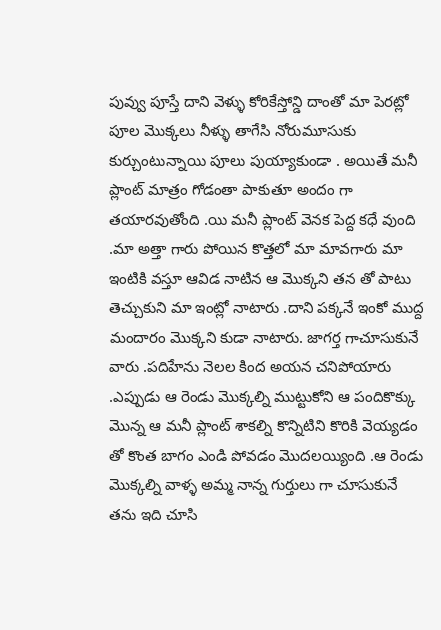పువ్వు పూస్తే దాని వెళ్ళు కోరికేస్తోన్డి దాంతో మా పెరట్లో పూల మొక్కలు నీళ్ళు తాగేసి నోరుమూసుకు కుర్చుంటున్నాయి పూలు పుయ్యాకుండా . అయితే మనీ ప్లాంట్ మాత్రం గోడంతా పాకుతూ అందం గా తయారవుతోంది .యి మనీ ప్లాంట్ వెనక పెద్ద కధే వుంది .మా అత్తా గారు పోయిన కొత్తలో మా మావగారు మా ఇంటికి వస్తూ ఆవిడ నాటిన ఆ మొక్కని తన తో పాటు తెచ్చుకుని మా ఇంట్లో నాటారు .దాని పక్కనే ఇంకో ముద్ద మందారం మొక్కని కుడా నాటారు. జాగర్త గాచూసుకునే వారు .పదిహేను నెలల కింద అయన చనిపోయారు .ఎప్పుడు ఆ రెండు మొక్కల్ని ముట్టుకోని ఆ పందికొక్కు మొన్న ఆ మనీ ప్లాంట్ శాకల్ని కొన్నిటిని కొరికి వెయ్యడం తో కొంత బాగం ఎండి పోవడం మొదలయ్యింది .ఆ రెండు మొక్కల్ని వాళ్ళ అమ్మ నాన్న గుర్తులు గా చూసుకునే తను ఇది చూసి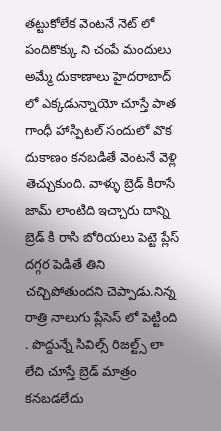తట్టుకోలేక వెంటనే నెట్ లో పందికొక్కు ని చంపే మందులు అమ్మే దుకాణాలు హైదరాబాద్ లో ఎక్కడున్నాయో చూస్తే పాత గాంధీ హాస్పిటల్ సందులో వొక దుకాణం కనబడితే వెంటనే వెళ్లి తెచ్చుకుంది. వాళ్ళు బ్రెడ్ కిరాసే జామ్ లాంటిది ఇచ్చారు దాన్ని బ్రెడ్ కి రాసి బోరియలు పెట్టె ప్లేస్ దగ్గర పెడితే తిని చచ్చిపోతుందని చెప్పాడు.నిన్న రాత్రి నాలుగు ప్లేసెస్ లో పెట్టింది . పొద్దున్నే సివిల్స్ రిజల్ట్స్ లా లేచి చూస్తే బ్రెడ్ మాత్రం కనబడలేదు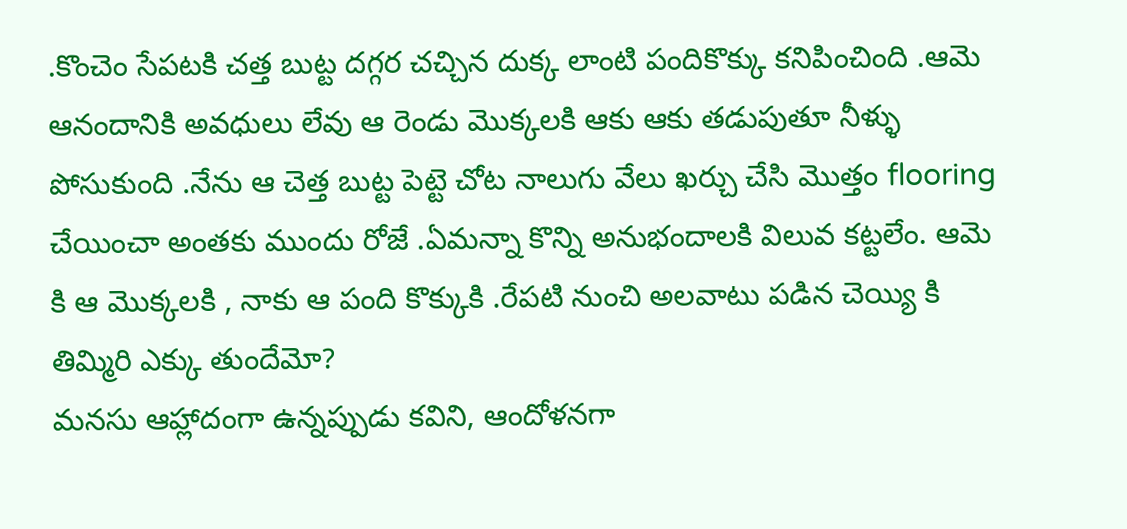.కొంచెం సేపటకి చత్త బుట్ట దగ్గర చచ్చిన దుక్క లాంటి పందికొక్కు కనిపించింది .ఆమె ఆనందానికి అవధులు లేవు ఆ రెండు మొక్కలకి ఆకు ఆకు తడుపుతూ నీళ్ళు పోసుకుంది .నేను ఆ చెత్త బుట్ట పెట్టె చోట నాలుగు వేలు ఖర్చు చేసి మొత్తం flooring చేయించా అంతకు ముందు రోజే .ఏమన్నా కొన్ని అనుభందాలకి విలువ కట్టలేం. ఆమె కి ఆ మొక్కలకి , నాకు ఆ పంది కొక్కుకి .రేపటి నుంచి అలవాటు పడిన చెయ్యి కి తిమ్మిరి ఎక్కు తుందేమో?
మనసు ఆహ్లాదంగా ఉన్నప్పుడు కవిని, ఆందోళనగా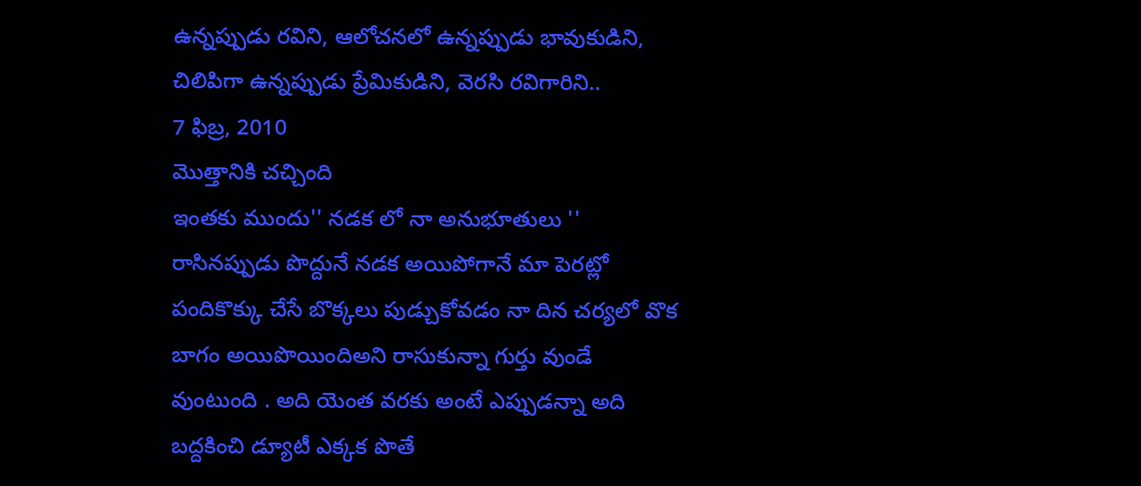ఉన్నప్పుడు రవిని, ఆలోచనలో ఉన్నప్పుడు భావుకుడిని, చిలిపిగా ఉన్నప్పుడు ప్రేమికుడిని, వెరసి రవిగారిని..
7 ఫిబ్ర, 2010
మొత్తానికి చచ్చింది
ఇంతకు ముందు'' నడక లో నా అనుభూతులు '' రాసినప్పుడు పొద్దునే నడక అయిపోగానే మా పెరట్లో పందికొక్కు చేసే బొక్కలు పుడ్చుకోవడం నా దిన చర్యలో వొక బాగం అయిపొయిందిఅని రాసుకున్నా గుర్తు వుండే వుంటుంది . అది యెంత వరకు అంటే ఎప్పుడన్నా అది బద్దకించి డ్యూటీ ఎక్కక పొతే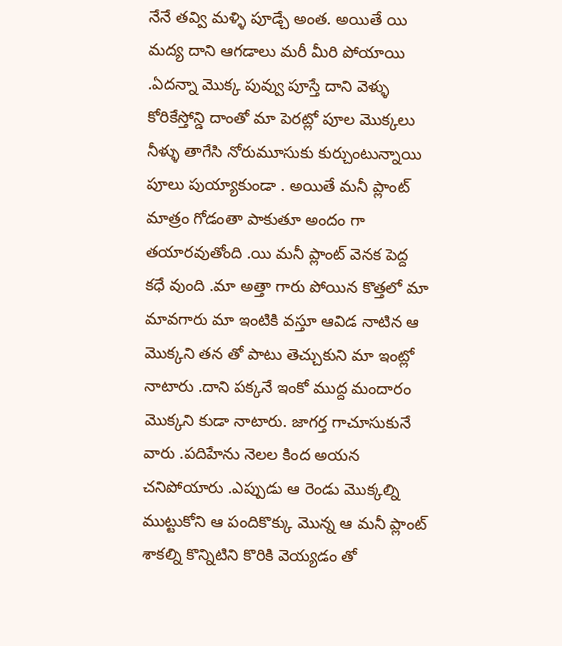నేనే తవ్వి మళ్ళి పూడ్చే అంత. అయితే యి మద్య దాని ఆగడాలు మరీ మీరి పోయాయి .ఏదన్నా మొక్క పువ్వు పూస్తే దాని వెళ్ళు కోరికేస్తోన్డి దాంతో మా పెరట్లో పూల మొక్కలు నీళ్ళు తాగేసి నోరుమూసుకు కుర్చుంటున్నాయి పూలు పుయ్యాకుండా . అయితే మనీ ప్లాంట్ మాత్రం గోడంతా పాకుతూ అందం గా తయారవుతోంది .యి మనీ ప్లాంట్ వెనక పెద్ద కధే వుంది .మా అత్తా గారు పోయిన కొత్తలో మా మావగారు మా ఇంటికి వస్తూ ఆవిడ నాటిన ఆ మొక్కని తన తో పాటు తెచ్చుకుని మా ఇంట్లో నాటారు .దాని పక్కనే ఇంకో ముద్ద మందారం మొక్కని కుడా నాటారు. జాగర్త గాచూసుకునే వారు .పదిహేను నెలల కింద అయన చనిపోయారు .ఎప్పుడు ఆ రెండు మొక్కల్ని ముట్టుకోని ఆ పందికొక్కు మొన్న ఆ మనీ ప్లాంట్ శాకల్ని కొన్నిటిని కొరికి వెయ్యడం తో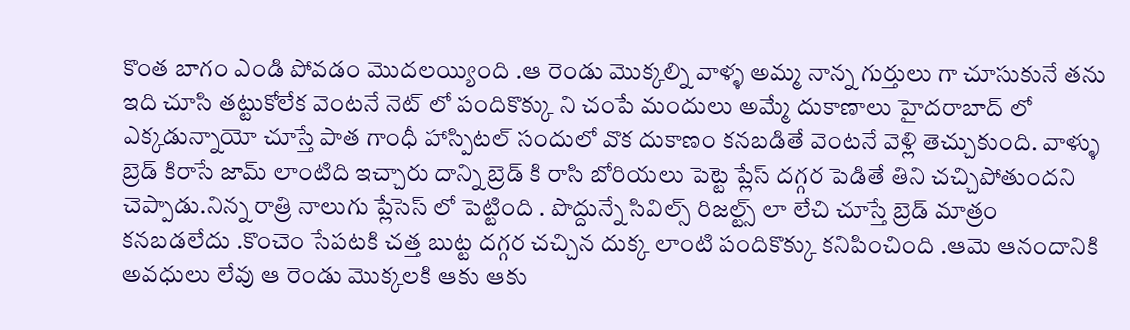కొంత బాగం ఎండి పోవడం మొదలయ్యింది .ఆ రెండు మొక్కల్ని వాళ్ళ అమ్మ నాన్న గుర్తులు గా చూసుకునే తను ఇది చూసి తట్టుకోలేక వెంటనే నెట్ లో పందికొక్కు ని చంపే మందులు అమ్మే దుకాణాలు హైదరాబాద్ లో ఎక్కడున్నాయో చూస్తే పాత గాంధీ హాస్పిటల్ సందులో వొక దుకాణం కనబడితే వెంటనే వెళ్లి తెచ్చుకుంది. వాళ్ళు బ్రెడ్ కిరాసే జామ్ లాంటిది ఇచ్చారు దాన్ని బ్రెడ్ కి రాసి బోరియలు పెట్టె ప్లేస్ దగ్గర పెడితే తిని చచ్చిపోతుందని చెప్పాడు.నిన్న రాత్రి నాలుగు ప్లేసెస్ లో పెట్టింది . పొద్దున్నే సివిల్స్ రిజల్ట్స్ లా లేచి చూస్తే బ్రెడ్ మాత్రం కనబడలేదు .కొంచెం సేపటకి చత్త బుట్ట దగ్గర చచ్చిన దుక్క లాంటి పందికొక్కు కనిపించింది .ఆమె ఆనందానికి అవధులు లేవు ఆ రెండు మొక్కలకి ఆకు ఆకు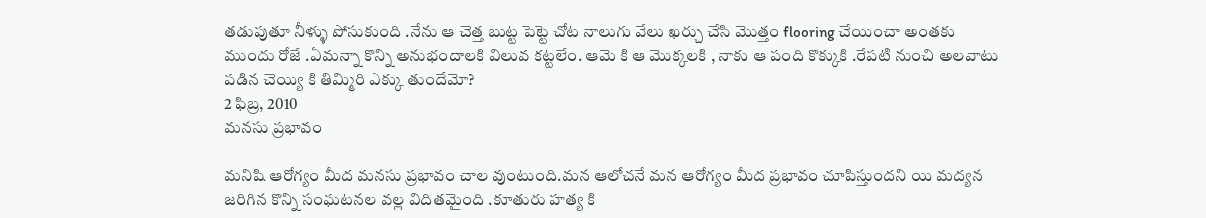తడుపుతూ నీళ్ళు పోసుకుంది .నేను ఆ చెత్త బుట్ట పెట్టె చోట నాలుగు వేలు ఖర్చు చేసి మొత్తం flooring చేయించా అంతకు ముందు రోజే .ఏమన్నా కొన్ని అనుభందాలకి విలువ కట్టలేం. ఆమె కి ఆ మొక్కలకి , నాకు ఆ పంది కొక్కుకి .రేపటి నుంచి అలవాటు పడిన చెయ్యి కి తిమ్మిరి ఎక్కు తుందేమో?
2 ఫిబ్ర, 2010
మనసు ప్రభావం

మనిషి ఆరోగ్యం మీద మనసు ప్రభావం చాల వుంటుంది.మన ఆలోచనే మన ఆరోగ్యం మీద ప్రభావం చూపిస్తుందని యి మద్యన జరిగిన కొన్ని సంఘటనల వల్ల విదితమైంది .కూతురు హత్య కి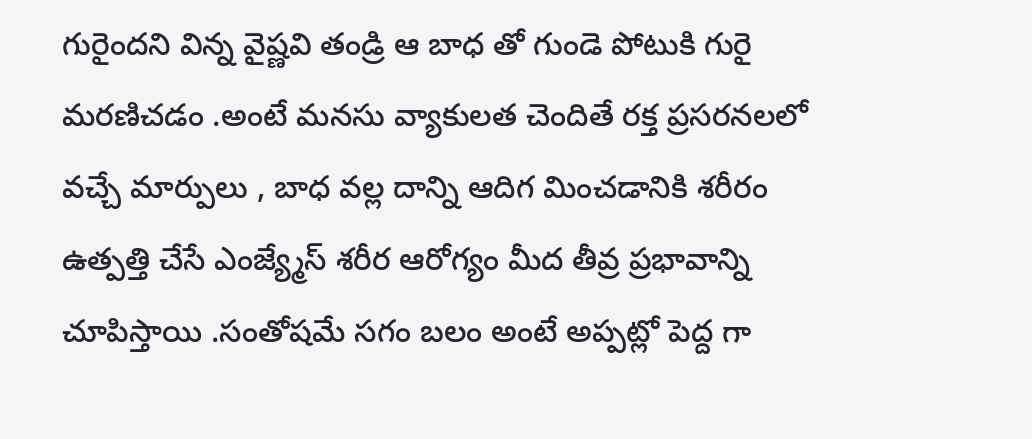గురైందని విన్న వైష్ణవి తండ్రి ఆ బాధ తో గుండె పోటుకి గురై మరణిచడం .అంటే మనసు వ్యాకులత చెందితే రక్త ప్రసరనలలో వచ్చే మార్పులు , బాధ వల్ల దాన్ని ఆదిగ మించడానికి శరీరం ఉత్పత్తి చేసే ఎంజ్య్మేస్ శరీర ఆరోగ్యం మీద తీవ్ర ప్రభావాన్ని చూపిస్తాయి .సంతోషమే సగం బలం అంటే అప్పట్లో పెద్ద గా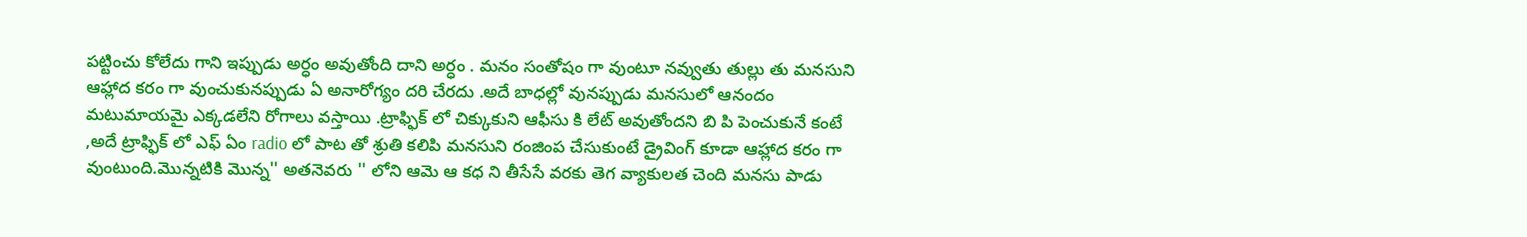పట్టించు కోలేదు గాని ఇప్పుడు అర్ధం అవుతోంది దాని అర్ధం . మనం సంతోషం గా వుంటూ నవ్వుతు తుల్లు తు మనసుని ఆహ్లాద కరం గా వుంచుకునప్పుడు ఏ అనారోగ్యం దరి చేరదు .అదే బాధల్లో వునప్పుడు మనసులో ఆనందం మటుమాయమై ఎక్కడలేని రోగాలు వస్తాయి .ట్రాఫ్ఫిక్ లో చిక్కుకుని ఆఫీసు కి లేట్ అవుతోందని బి పి పెంచుకునే కంటే ,అదే ట్రాఫ్ఫిక్ లో ఎఫ్ ఏం radio లో పాట తో శ్రుతి కలిపి మనసుని రంజింప చేసుకుంటే డ్రైవింగ్ కూడా ఆహ్లాద కరం గా వుంటుంది.మొన్నటికి మొన్న'' అతనెవరు '' లోని ఆమె ఆ కధ ని తీసేసే వరకు తెగ వ్యాకులత చెంది మనసు పాడు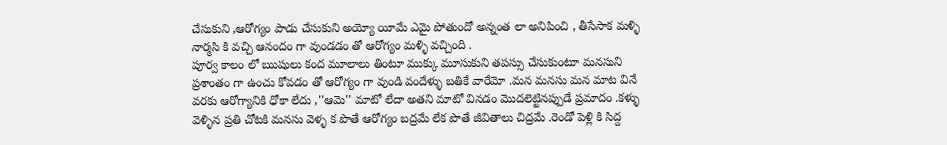చేసుకుని ,ఆరోగ్యం పాడు చేసుకుని అయ్యో యీమే ఎమై పోతుందో అన్నంత లా అనిపించి , తీసేసాక మళ్ళి నార్మసి కి వచ్చి ఆనందం గా వుండడం తో ఆరోగ్యం మళ్ళి వచ్చింది .
పూర్వ కాలం లో ఋషులు కంద మూలాలు తింటూ ముక్కు మూసుకుని తపస్సు చేసుకుంటూ మనసుని ప్రశాంతం గా ఉంచు కోవడం తో ఆరోగ్యం గా వుండి వందేళ్ళు బతికే వారేమో .మన మనసు మన మాట వినే వరకు ఆరోగ్యానికి ధోకా లేదు ,''ఆమె'' మాటో లేదా అతని మాటో వినడం మొదలెట్టినప్పుడే ప్రమాదం .కళ్ళు వెళ్ళిన ప్రతి చోటకి మనసు వెళ్ళ క పొతే ఆరోగ్యం బద్రమే లేక పొతే జీవితాలు చిద్రమే .రెండో పెళ్లి కి సిద్ద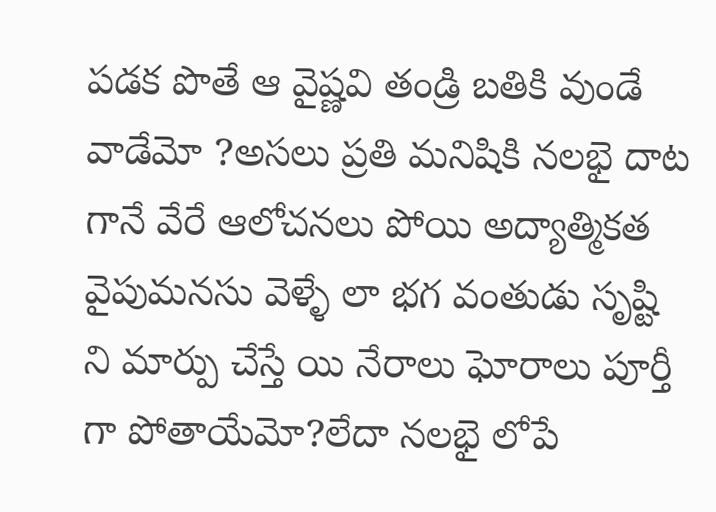పడక పొతే ఆ వైష్ణవి తండ్రి బతికి వుండే వాడేమో ?అసలు ప్రతి మనిషికి నలభై దాట గానే వేరే ఆలోచనలు పోయి అద్యాత్మికత వైపుమనసు వెళ్ళే లా భగ వంతుడు సృష్టి ని మార్పు చేస్తే యి నేరాలు ఘోరాలు పూర్తీ గా పోతాయేమో?లేదా నలభై లోపే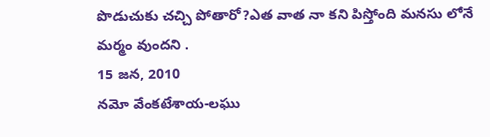పొడుచుకు చచ్చి పోతారో?ఎత వాత నా కని పిస్తోంది మనసు లోనే మర్మం వుందని .
15 జన, 2010
నమో వేంకటేశాయ-లఘు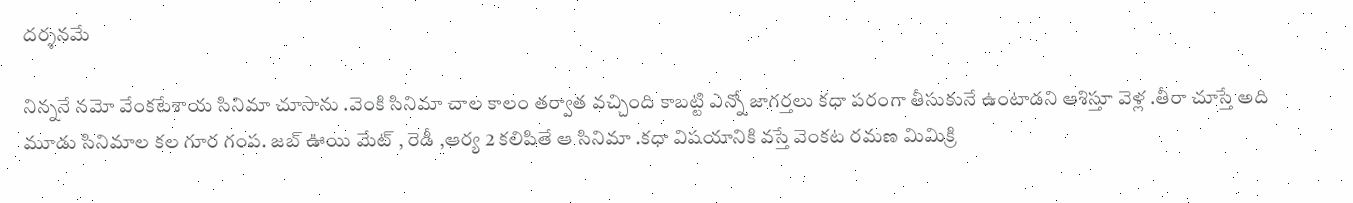దర్శనమే

నిన్ననే నమో వేంకటేశాయ సినిమా చూసాను .వెంకి సినిమా చాల కాలం తర్వాత వచ్చింది కాబట్టి ఎన్నో జాగర్తలు కధా పరంగా తీసుకునే ఉంటాడని ఆశిస్తూ వెళ్ల .తీరా చూస్తే అది మూడు సినిమాల కల గూర గంప. జబ్ ఊయి మేట్ , రెడీ ,ఆర్య 2 కలిపితే ఆ సినిమా .కధా విషయానికి వస్తే వెంకట రమణ మిమిక్రి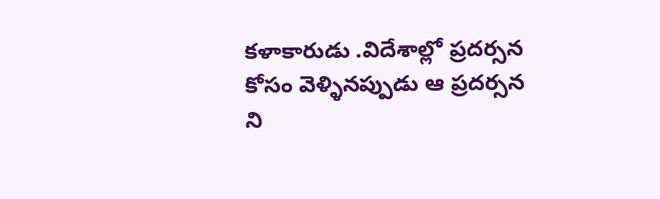కళాకారుడు .విదేశాల్లో ప్రదర్సన కోసం వెళ్ళినప్పుడు ఆ ప్రదర్సన ని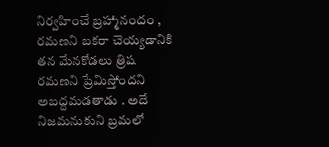నిర్వహించే బ్రహ్మానందం , రమణని బకరా చెయ్యడానికి తన మేనకోడలు త్రిష రమణని ప్రేమిస్తోందని అబద్దమడతాడు . అదే నిజమనుకుని బ్రమలో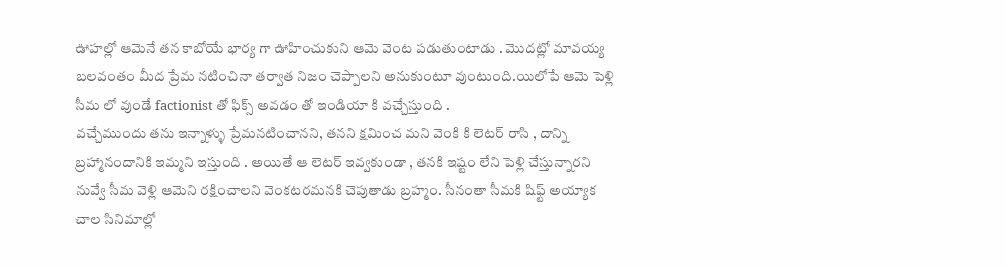ఊహల్లో ఆమెనే తన కాబోయే భార్య గా ఊహించుకుని ఆమె వెంట పడుతుంటాడు . మొదట్లో మావయ్య బలవంతం మీద ప్రేమ నటించినా తర్వాత నిజం చెప్పాలని అనుకుంటూ వుంటుంది.యిలోపే ఆమె పెళ్లి సీమ లో వుండే factionist తో ఫిక్స్ అవడం తో ఇండియా కి వచ్చేస్తుంది .
వచ్చేముందు తను ఇన్నాళ్ళు ప్రేమనటించానని, తనని క్షమించ మని వెంకి కి లెటర్ రాసి , దాన్ని బ్రహ్మానందానికి ఇమ్మని ఇస్తుంది . అయితే ఆ లెటర్ ఇవ్వకుండా , తనకి ఇష్టం లేని పెళ్లి చేస్తున్నారని నువ్వే సీమ వెళ్లి ఆమెని రక్షించాలని వెంకటరమనకి చెపుతాడు బ్రహ్మం. సీనంతా సీమకి షిఫ్ట్ అయ్యాక చాల సినిమాల్లో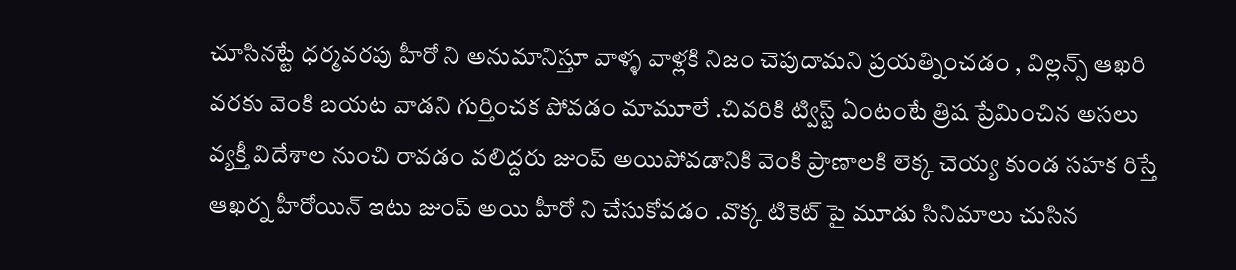చూసినట్టే ధర్మవరపు హీరో ని అనుమానిస్తూ వాళ్ళ వాళ్లకి నిజం చెపుదామని ప్రయత్నించడం , విల్లన్స్ ఆఖరి వరకు వెంకి బయట వాడని గుర్తించక పోవడం మామూలే .చివరికి ట్విస్ట్ ఏంటంటే త్రిష ప్రేమించిన అసలు వ్యక్తీ విదేశాల నుంచి రావడం వలిద్దరు జుంప్ అయిపోవడానికి వెంకి ప్రాణాలకి లెక్క చెయ్య కుండ సహక రిస్తే ఆఖర్న హీరోయిన్ ఇటు జుంప్ అయి హీరో ని చేసుకోవడం .వొక్క టికెట్ పై మూడు సినిమాలు చుసిన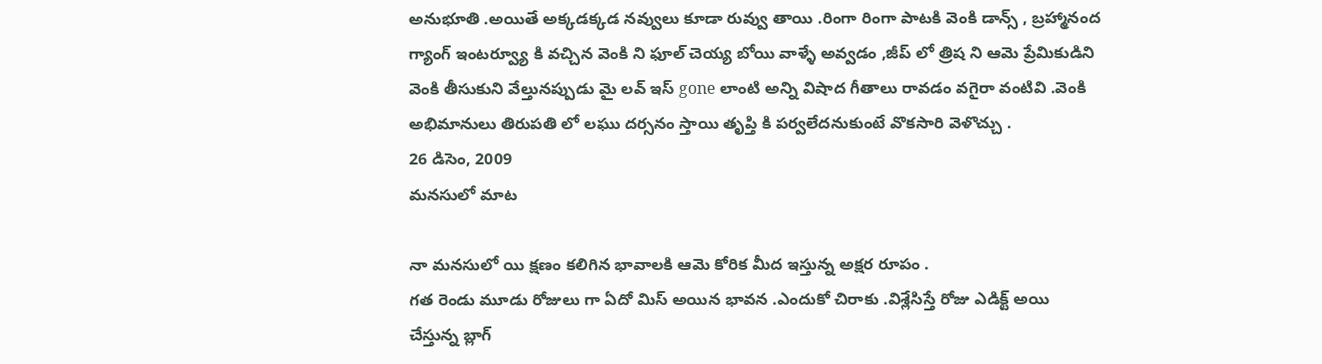అనుభూతి .అయితే అక్కడక్కడ నవ్వులు కూడా రువ్వు తాయి .రింగా రింగా పాటకి వెంకి డాన్స్ , బ్రహ్మానంద గ్యాంగ్ ఇంటర్వ్యూ కి వచ్చిన వెంకి ని ఫూల్ చెయ్య బోయి వాళ్ళే అవ్వడం ,జీప్ లో త్రిష ని ఆమె ప్రేమికుడిని వెంకి తీసుకుని వేల్తునప్పుడు మై లవ్ ఇస్ gone లాంటి అన్ని విషాద గీతాలు రావడం వగైరా వంటివి .వెంకి అభిమానులు తిరుపతి లో లఘు దర్సనం స్తాయి తృప్తి కి పర్వలేదనుకుంటే వొకసారి వెళొచ్చు .
26 డిసెం, 2009
మనసులో మాట

నా మనసులో యి క్షణం కలిగిన భావాలకి ఆమె కోరిక మీద ఇస్తున్న అక్షర రూపం .
గత రెండు మూడు రోజులు గా ఏదో మిస్ అయిన భావన .ఎందుకో చిరాకు .విశ్లేసిస్తే రోజు ఎడిక్ట్ అయి చేస్తున్న బ్లాగ్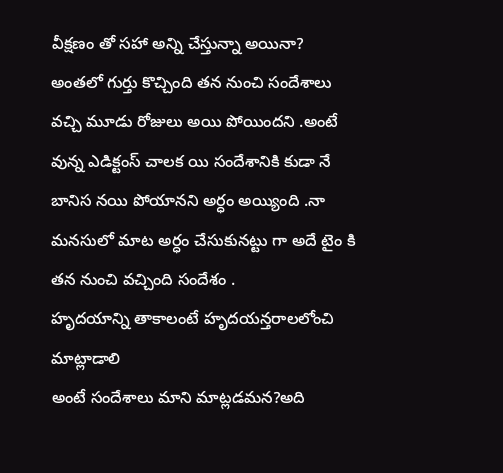వీక్షణం తో సహా అన్ని చేస్తున్నా అయినా? అంతలో గుర్తు కొచ్చింది తన నుంచి సందేశాలు వచ్చి మూడు రోజులు అయి పోయిందని .అంటే వున్న ఎడిక్టంస్ చాలక యి సందేశానికి కుడా నే బానిస నయి పోయానని అర్ధం అయ్యింది .నా మనసులో మాట అర్ధం చేసుకునట్టు గా అదే టైం కి తన నుంచి వచ్చింది సందేశం .
హృదయాన్ని తాకాలంటే హృదయన్తరాలలోంచి మాట్లాడాలి
అంటే సందేశాలు మాని మాట్లడమన?అది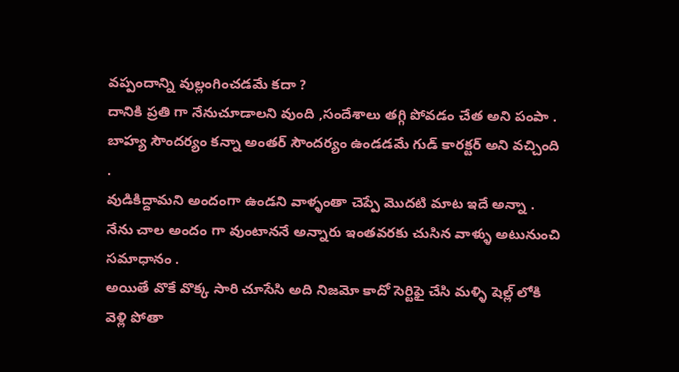వప్పందాన్ని వుల్లంగించడమే కదా ?
దానికి ప్రతి గా నేనుచూడాలని వుంది ,సందేశాలు తగ్గి పోవడం చేత అని పంపా .
బాహ్య సౌందర్యం కన్నా అంతర్ సౌందర్యం ఉండడమే గుడ్ కారక్టర్ అని వచ్చింది .
వుడికిద్దామని అందంగా ఉండని వాళ్ళంతా చెప్పే మొదటి మాట ఇదే అన్నా .
నేను చాల అందం గా వుంటాననే అన్నారు ఇంతవరకు చుసిన వాళ్ళు అటునుంచి సమాధానం .
అయితే వొకే వొక్క సారి చూసేసి అది నిజమో కాదో సెర్టిఫై చేసి మళ్ళి షెల్ల్ లోకి వెళ్లి పోతా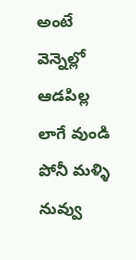అంటే
వెన్నెల్లో ఆడపిల్ల లాగే వుండి పోనీ మళ్ళి నువ్వు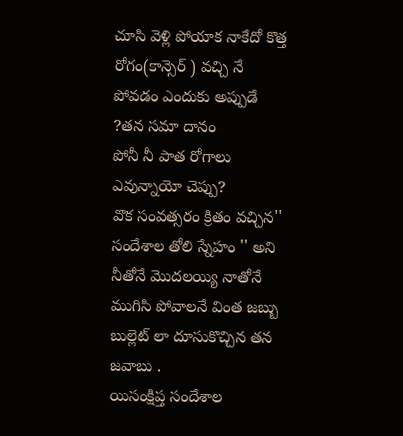చూసి వెళ్లి పోయాక నాకేదో కొత్త రోగం(కాన్సెర్ ) వచ్చి నే పోవడం ఎందుకు అప్పుడే ?తన సమా దానం
పోనీ నీ పాత రోగాలు ఎవున్నాయో చెప్పు?
వొక సంవత్సరం క్రితం వచ్చిన'' సందేశాల తోలి స్నేహం '' అని నీతోనే మొదలయ్యి నాతోనే ముగిసి పోవాలనే వింత జబ్బు బుల్లెట్ లా దూసుకొచ్చిన తన జవాబు .
యిసంక్షిప్త సందేశాల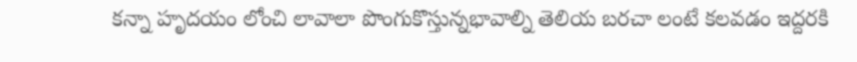కన్నా హృదయం లోంచి లావాలా పొంగుకొస్తున్నభావాల్ని తెలియ బరచా లంటే కలవడం ఇద్దరకి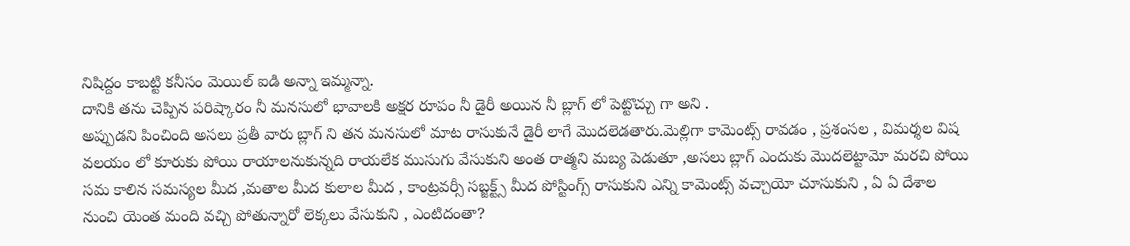నిషిద్దం కాబట్టి కనీసం మెయిల్ ఐడి అన్నా ఇమ్మన్నా.
దానికి తను చెప్పిన పరిష్కారం నీ మనసులో భావాలకి అక్షర రూపం నీ డైరీ అయిన నీ బ్లాగ్ లో పెట్టొచ్చు గా అని .
అప్పుడని పించింది అసలు ప్రతీ వారు బ్లాగ్ ని తన మనసులో మాట రాసుకునే డైరీ లాగే మొదలెడతారు.మెల్లిగా కామెంట్స్ రావడం , ప్రశంసల , విమర్శల విష వలయం లో కూరుకు పోయి రాయాలనుకున్నది రాయలేక ముసుగు వేసుకుని అంత రాత్మని మబ్య పెడుతూ ,అసలు బ్లాగ్ ఎందుకు మొదలెట్టామో మరచి పోయి సమ కాలిన సమస్యల మీద ,మతాల మీద కులాల మీద , కాంట్రవర్సీ సబ్జక్ట్స్ మీద పోస్టింగ్స్ రాసుకుని ఎన్ని కామెంట్స్ వచ్చాయో చూసుకుని , ఏ ఏ దేశాల నుంచి యెంత మంది వచ్చి పోతున్నారో లెక్కలు వేసుకుని , ఎంటిదంతా?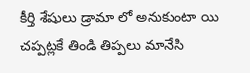కీర్తి శేషులు డ్రామా లో అనుకుంటా యి చప్పట్లకే తిండి తిప్పలు మానేసి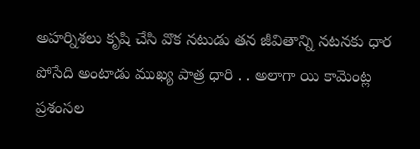అహర్నిశలు కృషి చేసి వొక నటుడు తన జీవితాన్ని నటనకు ధార పోసేది అంటాడు ముఖ్య పాత్ర ధారి . . అలాగా యి కామెంట్ల ప్రశంసల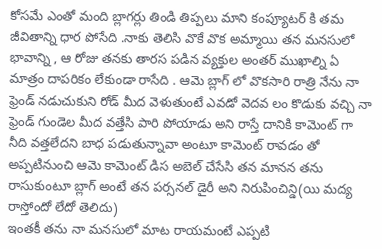కోసమే ఎంతో మంది బ్లాగర్లు తిండి తిప్పలు మాని కంప్యూటర్ కి తమ జీవితాన్ని ధార పోసేది .నాకు తెలిసి వొకే వొక అమ్మాయి తన మనసులో భావాన్ని , ఆ రోజు తనకు తారస పడిన వ్యక్తుల అంతర్ ముఖాల్ని ఏ మాత్రం దాపరికం లేకుండా రాసేది . ఆమె బ్లాగ్ లో వొకసారి రాత్రి నేను నా ఫ్రెండ్ నడుచుకుని రోడ్ మీద వెళుతుంటే ఎవడో వెదవ లం కొడుకు వచ్చి నా ఫ్రెండ్ గుండెల మీద వత్తేసి పారి పోయాడు అని రాస్తే దానికి కామెంట్ గా నీది వత్తలేదని బాధ పడుతున్నావా అంటూ కామెంట్ రావడం తో అప్పటినుంచి ఆమె కామెంట్ డిస అబెల్ చేసేసి తన మానన తను రాసుకుంటూ బ్లాగ్ అంటే తన పర్సనల్ డైరీ అని నిరుపించిన్డి(యి మద్య రాస్తోందో లేదో తెలిదు)
ఇంతకీ తను నా మనసులో మాట రాయమంటే ఎప్పటి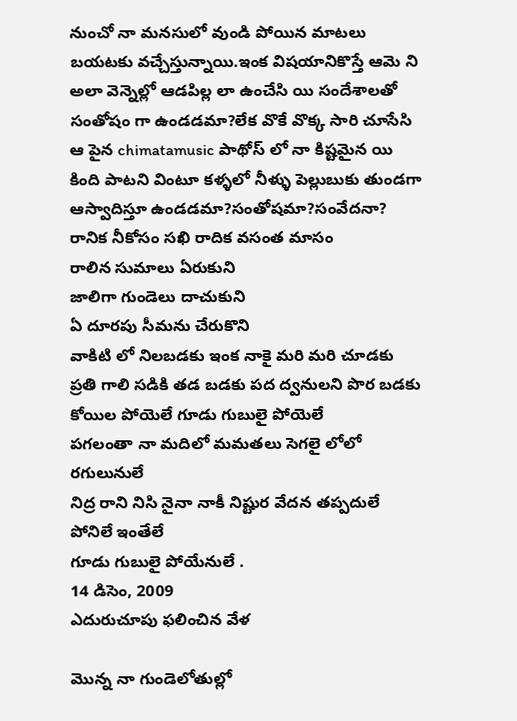నుంచో నా మనసులో వుండి పోయిన మాటలు బయటకు వచ్చేస్తున్నాయి.ఇంక విషయానికొస్తే ఆమె ని అలా వెన్నెల్లో ఆడపిల్ల లా ఉంచేసి యి సందేశాలతో సంతోషం గా ఉండడమా?లేక వొకే వొక్క సారి చూసేసి ఆ పైన chimatamusic పాథోస్ లో నా కిష్టమైన యి కింది పాటని వింటూ కళ్ళలో నీళ్ళు పెల్లుబుకు తుండగా ఆస్వాదిస్తూ ఉండడమా?సంతోషమా?సంవేదనా?
రానిక నీకోసం సఖి రాదిక వసంత మాసం
రాలిన సుమాలు ఏరుకుని
జాలిగా గుండెలు దాచుకుని
ఏ దూరపు సీమను చేరుకొని
వాకిటి లో నిలబడకు ఇంక నాకై మరి మరి చూడకు
ప్రతి గాలి సడికి తడ బడకు పద ద్వనులని పొర బడకు
కోయిల పోయెలే గూడు గుబులై పోయెలే
పగలంతా నా మదిలో మమతలు సెగలై లోలో రగులునులే
నిద్ర రాని నిసి నైనా నాకీ నిష్టుర వేదన తప్పదులే పోనిలే ఇంతేలే
గూడు గుబులై పోయేనులే .
14 డిసెం, 2009
ఎదురుచూపు ఫలించిన వేళ

మొన్న నా గుండెలోతుల్లో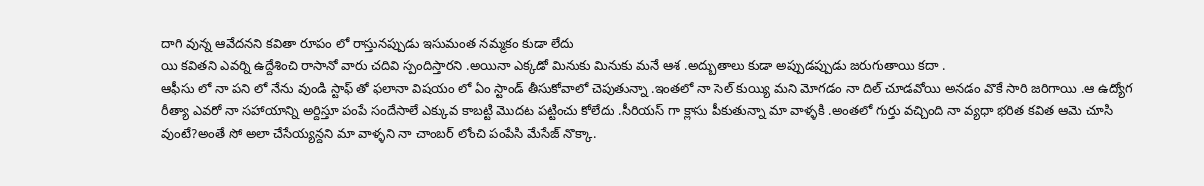దాగి వున్న ఆవేదనని కవితా రూపం లో రాస్తునప్పుడు ఇసుమంత నమ్మకం కుడా లేదు
యి కవితని ఎవర్ని ఉద్దేశించి రాసానో వారు చదివి స్పందిస్తారని .అయినా ఎక్కడో మినుకు మినుకు మనే ఆశ .అద్బుతాలు కుడా అప్పుడప్పుడు జరుగుతాయి కదా .
ఆఫీసు లో నా పని లో నేను వుండి స్టాఫ్ తో ఫలానా విషయం లో ఏం స్టాండ్ తీసుకోవాలో చెపుతున్నా .ఇంతలో నా సెల్ కుయ్యి మని మోగడం నా దిల్ చూడవోయి అనడం వొకే సారి జరిగాయి .ఆ ఉద్యోగ రీత్యా ఎవరో నా సహాయాన్ని అర్దిస్తూ పంపే సందేసాలే ఎక్కువ కాబట్టి మొదట పట్టించు కోలేదు .సీరియస్ గా క్లాసు పీకుతున్నా మా వాళ్ళకి .అంతలో గుర్తు వచ్చింది నా వ్యధా భరిత కవిత ఆమె చూసి వుంటే?అంతే సో అలా చేసేయ్యన్దని మా వాళ్ళని నా చాంబర్ లోంచి పంపేసి మేసేజ్ నొక్కా.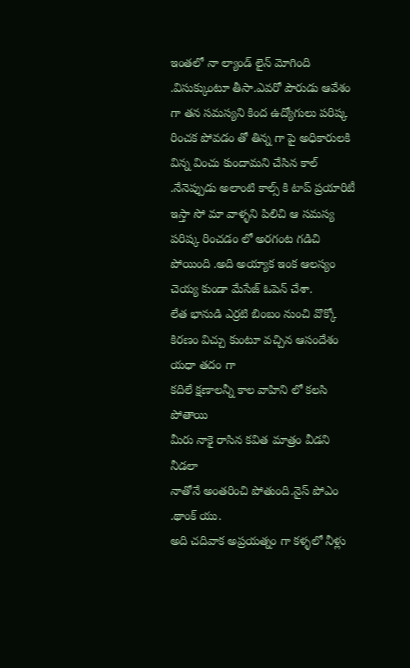ఇంతలో నా ల్యాండ్ లైన్ మోగింది .విసుక్కుంటూ తీసా.ఎవరో పౌరుడు ఆవేశం గా తన సమస్యని కింద ఉద్యోగులు పరిష్క రించక పోవడం తో తిన్న గా పై అధికారులకి విన్న వించు కుందామని చేసిన కాల్ .నేనెప్పుడు అలాంటి కాల్స్ కి టాప్ ప్రయారిటీ ఇస్తా సో మా వాళ్ళని పిలిచి ఆ సమస్య పరిష్క రించడం లో అరగంట గడిచి పోయింది .అది అయ్యాక ఇంక ఆలస్యం చెయ్య కుండా మేసేజ్ ఓపెన్ చేశా.
లేత భానుడి ఎర్రటి బింబం నుంచి వొక్కో కిరణం విచ్చు కుంటూ వచ్చిన ఆసందేశం యధా తదం గా
కదిలే క్షణాలన్నీ కాల వాహిని లో కలసి పోతాయి
మీరు నాకై రాసిన కవిత మాత్రం వీడని నీడలా
నాతోనే అంతరించి పోతుంది.నైస్ పోఎం .థాంక్ యు.
అది చదివాక అప్రయత్నం గా కళ్ళలో నీళ్లు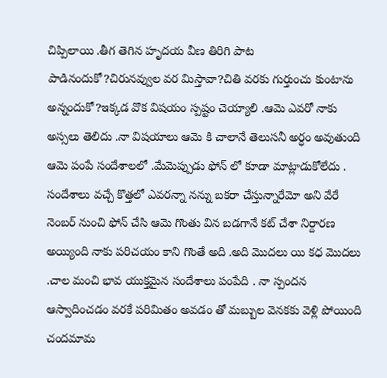చిప్పిలాయి .తీగ తెగిన హృదయ వీణ తిరిగి పాట పాడినందుకో?చిరునవ్వుల వర మిస్తావా?చితి వరకు గుర్తుంచు కుంటాను అన్నందుకో?ఇక్కడ వొక విషయం స్పష్టం చెయ్యాలి .ఆమె ఎవరో నాకు అస్సలు తెలిదు .నా విషయాలు ఆమె కి చాలానే తెలుసనీ అర్ధం అవుతుంది ఆమె పంపే సందేశాలలో .మేమెప్పుడు ఫోన్ లో కూడా మాట్లాడుకోలేదు . సందేశాలు వచ్చే కొత్తలో ఎవరన్నా నన్ను బకరా చేస్తున్నారేమో అని వేరే నెంబర్ నుంచి ఫోన్ చేసి ఆమె గొంతు విన బడగానే కట్ చేశా నిర్దారణ అయ్యింది నాకు పరిచయం కాని గొంతే అది .అది మొదలు యి కధ మొదలు .చాల మంచి భావ యుక్తమైన సందేశాలు పంపేది . నా స్పందన ఆస్వాదించడం వరకే పరిమితం అవడం తో మబ్బుల వెనకకు వెళ్లి పోయింది చందమామ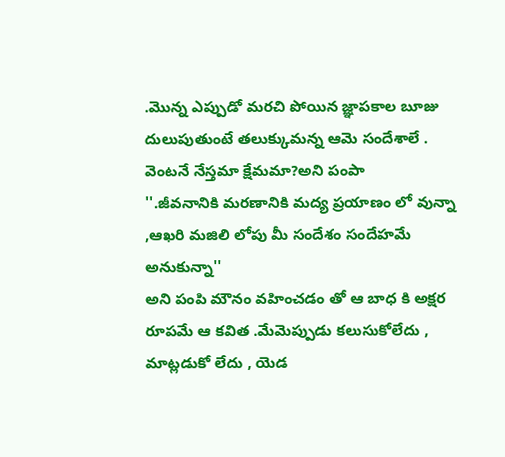.మొన్న ఎప్పుడో మరచి పోయిన జ్ఞాపకాల బూజు దులుపుతుంటే తలుక్కుమన్న ఆమె సందేశాలే . వెంటనే నేస్తమా క్షేమమా?అని పంపా
''.జీవనానికి మరణానికి మద్య ప్రయాణం లో వున్నా ,ఆఖరి మజిలి లోపు మీ సందేశం సందేహమే అనుకున్నా''
అని పంపి మౌనం వహించడం తో ఆ బాధ కి అక్షర రూపమే ఆ కవిత .మేమెప్పుడు కలుసుకోలేదు , మాట్లడుకో లేదు , యెడ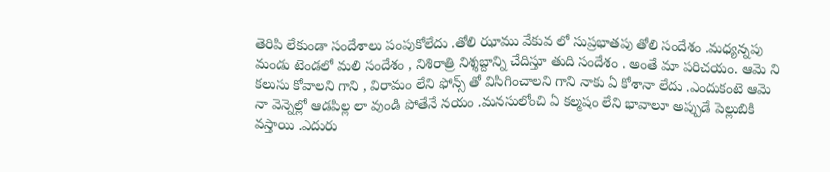తెరిపి లేకుండా సందేశాలు పంపుకోలేదు .తోలి ఝాము వేకువ లో సుప్రభాతపు తోలి సందేశం .మధ్యన్నపు మండు టెండలో మలి సందేశం , నిశిరాత్రి నిశ్శబ్దాన్ని చేదిస్తూ తుది సందేశం . అంతే మా పరిచయం. ఆమె ని కలుసు కోవాలని గాని , విరామం లేని ఫోన్స్ తో విసిగించాలని గాని నాకు ఏ కోశానా లేదు .ఎందుకంటె ఆమె నా వెన్నెల్లో ఆడపిల్ల లా వుండి పోతేనే నయం .మనసులోంచి ఏ కల్మషం లేని భావాలూ అప్పుడే పెల్లుబికి వస్తాయి .ఎదురు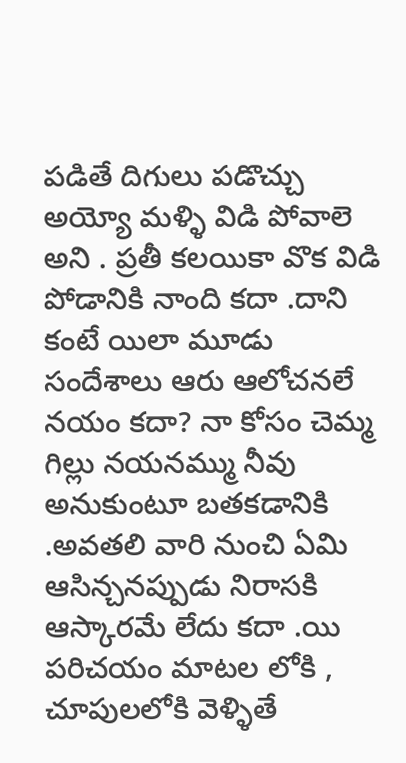పడితే దిగులు పడొచ్చు అయ్యో మళ్ళి విడి పోవాలె అని . ప్రతీ కలయికా వొక విడి పోడానికి నాంది కదా .దాని కంటే యిలా మూడు సందేశాలు ఆరు ఆలోచనలే నయం కదా? నా కోసం చెమ్మ గిల్లు నయనమ్ము నీవు అనుకుంటూ బతకడానికి .అవతలి వారి నుంచి ఏమి ఆసిన్చనప్పుడు నిరాసకి ఆస్కారమే లేదు కదా .యి పరిచయం మాటల లోకి , చూపులలోకి వెళ్ళితే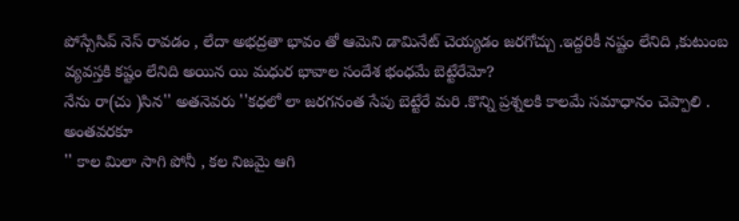పోస్సేసివ్ నెస్ రావడం , లేదా అభద్రతా భావం తో ఆమెని డామినేట్ చెయ్యడం జరగోచ్చు .ఇద్దరికీ నష్టం లేనిది ,కుటుంబ వ్యవస్తకి కష్టం లేనిది అయిన యి మధుర భావాల సందేశ భంధమే బెట్టేరేమో?
నేను రా(చు )సిన'' అతనెవరు ''కధలో లా జరగనంత సేపు బెట్టేరే మరి .కొన్ని ప్రశ్నలకి కాలమే సమాధానం చెప్పాలి . అంతవరకూ
'' కాల మిలా సాగి పోనీ , కల నిజమై ఆగి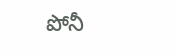పోనీ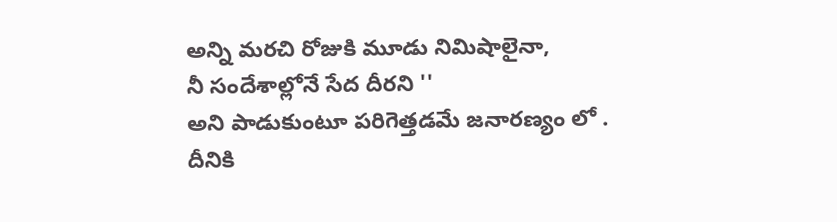అన్ని మరచి రోజుకి మూడు నిమిషాలైనా,
నీ సందేశాల్లోనే సేద దీరని ''
అని పాడుకుంటూ పరిగెత్తడమే జనారణ్యం లో .
దీనికి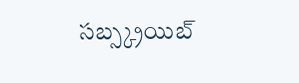సబ్స్క్రయిబ్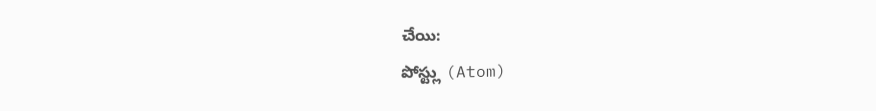చేయి:
పోస్ట్లు (Atom)